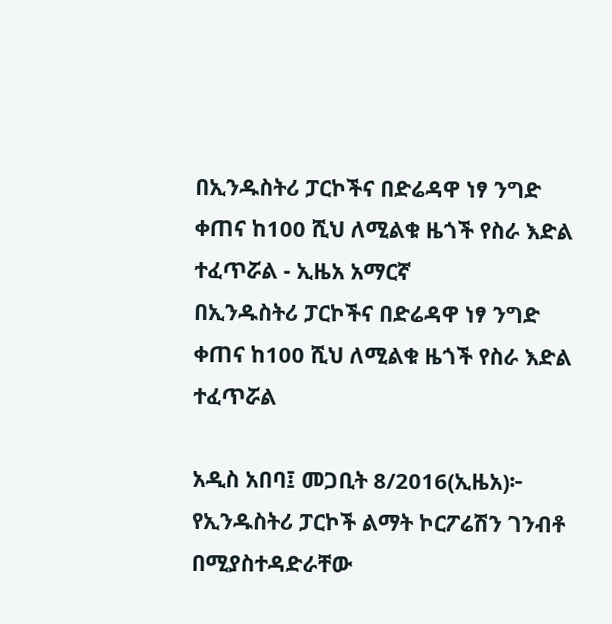በኢንዱስትሪ ፓርኮችና በድሬዳዋ ነፃ ንግድ ቀጠና ከ100 ሺህ ለሚልቁ ዜጎች የስራ እድል ተፈጥሯል - ኢዜአ አማርኛ
በኢንዱስትሪ ፓርኮችና በድሬዳዋ ነፃ ንግድ ቀጠና ከ100 ሺህ ለሚልቁ ዜጎች የስራ እድል ተፈጥሯል

አዲስ አበባ፤ መጋቢት 8/2016(ኢዜአ)፦ የኢንዱስትሪ ፓርኮች ልማት ኮርፖሬሽን ገንብቶ በሚያስተዳድራቸው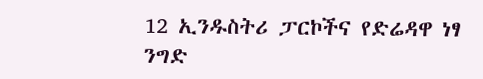12 ኢንዱስትሪ ፓርኮችና የድሬዳዋ ነፃ ንግድ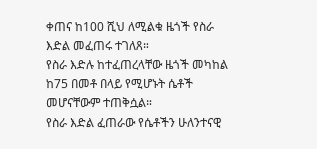ቀጠና ከ100 ሺህ ለሚልቁ ዜጎች የስራ እድል መፈጠሩ ተገለጸ።
የስራ እድሉ ከተፈጠረላቸው ዜጎች መካከል ከ75 በመቶ በላይ የሚሆኑት ሴቶች መሆናቸውም ተጠቅሷል።
የስራ እድል ፈጠራው የሴቶችን ሁለንተናዊ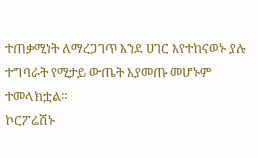ተጠቃሚነት ለማረጋገጥ እንደ ሀገር እየተከናወኑ ያሉ ተግባራት የሚታይ ውጤት እያመጡ መሆኑም ተመላክቷል።
ኮርፖሬሽኑ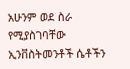አሁንም ወደ ስራ የሚያስገባቸው ኢንቨስትመንቶች ሴቶችን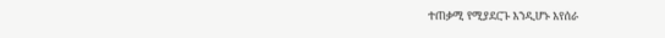ተጠቃሚ የሚያደርጉ እንዲሆኑ እየሰራ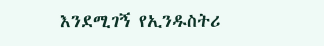እንደሚገኝ የኢንዱስትሪ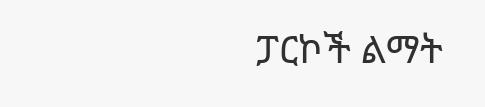ፓርኮች ልማት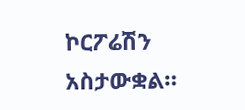ኮርፖሬሽን አስታውቋል።